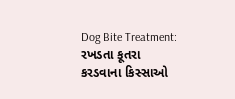Dog Bite Treatment: રખડતા કૂતરા કરડવાના કિસ્સાઓ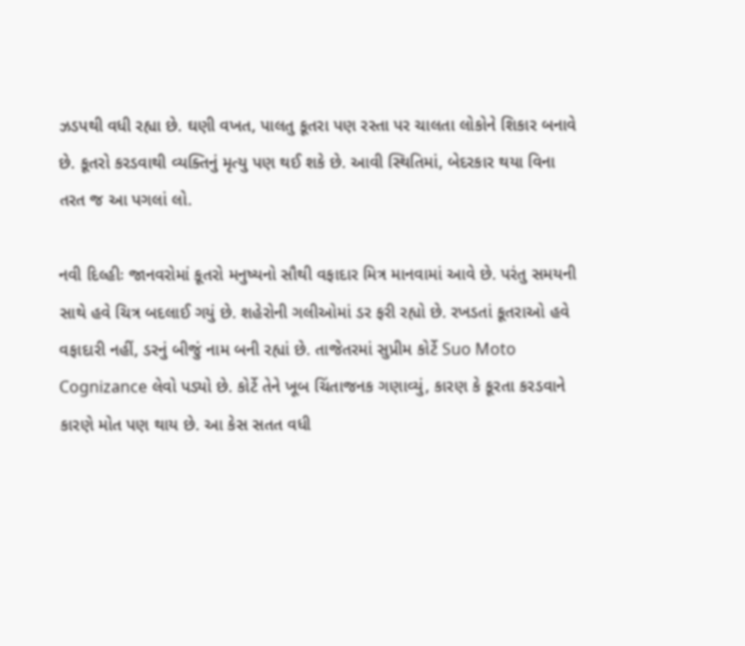ઝડપથી વધી રહ્યા છે. ઘણી વખત, પાલતુ કૂતરા પણ રસ્તા પર ચાલતા લોકોને શિકાર બનાવે છે. કૂતરો કરડવાથી વ્યક્તિનું મૃત્યુ પણ થઈ શકે છે. આવી સ્થિતિમાં, બેદરકાર થયા વિના તરત જ આ પગલાં લો.

નવી દિલ્હીઃ જાનવરોમાં કૂતરો મનુષ્યનો સૌથી વફાદાર મિત્ર માનવામાં આવે છે. પરંતુ સમયની સાથે હવે ચિત્ર બદલાઈ ગયું છે. શહેરોની ગલીઓમાં ડર ફરી રહ્યો છે. રખડતાં કૂતરાઓ હવે વફાદારી નહીં, ડરનું બીજું નામ બની રહ્યાં છે. તાજેતરમાં સુપ્રીમ કોર્ટે Suo Moto Cognizance લેવો પડ્યો છે. કોર્ટે તેને ખૂબ ચિંતાજનક ગણાવ્યું, કારણ કે કૂરતા કરડવાને કારણે મોત પણ થાય છે. આ કેસ સતત વધી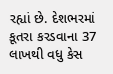રહ્યાં છે. દેશભરમાં કૂતરા કરડવાના 37 લાખથી વધુ કેસ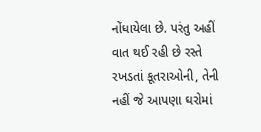નોંધાયેલા છે. પરંતુ અહીં વાત થઈ રહી છે રસ્તે રખડતાં કૂતરાઓની, તેની નહીં જે આપણા ઘરોમાં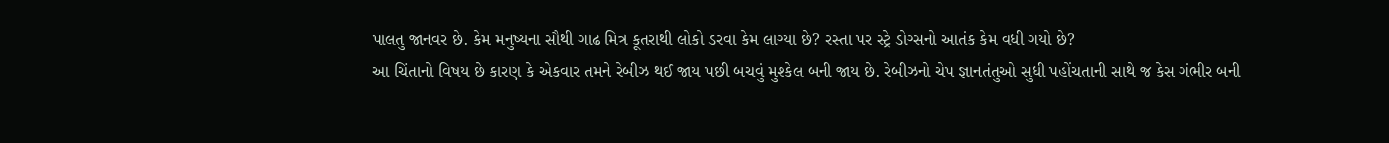પાલતુ જાનવર છે. કેમ મનુષ્યના સૌથી ગાઢ મિત્ર કૂતરાથી લોકો ડરવા કેમ લાગ્યા છે? રસ્તા પર સ્ટ્રે ડોગ્સનો આતંક કેમ વધી ગયો છે?
આ ચિંતાનો વિષય છે કારણ કે એકવાર તમને રેબીઝ થઈ જાય પછી બચવું મુશ્કેલ બની જાય છે. રેબીઝનો ચેપ જ્ઞાનતંતુઓ સુધી પહોંચતાની સાથે જ કેસ ગંભીર બની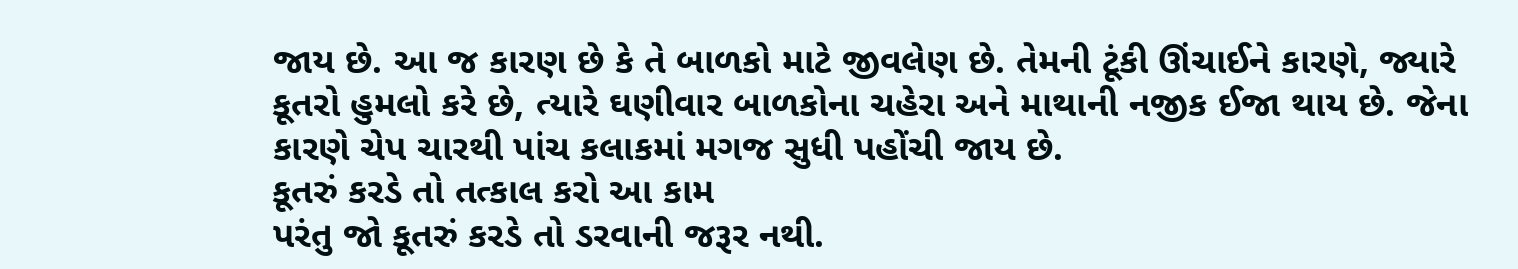જાય છે. આ જ કારણ છે કે તે બાળકો માટે જીવલેણ છે. તેમની ટૂંકી ઊંચાઈને કારણે, જ્યારે કૂતરો હુમલો કરે છે, ત્યારે ઘણીવાર બાળકોના ચહેરા અને માથાની નજીક ઈજા થાય છે. જેના કારણે ચેપ ચારથી પાંચ કલાકમાં મગજ સુધી પહોંચી જાય છે.
કૂતરું કરડે તો તત્કાલ કરો આ કામ
પરંતુ જો કૂતરું કરડે તો ડરવાની જરૂર નથી.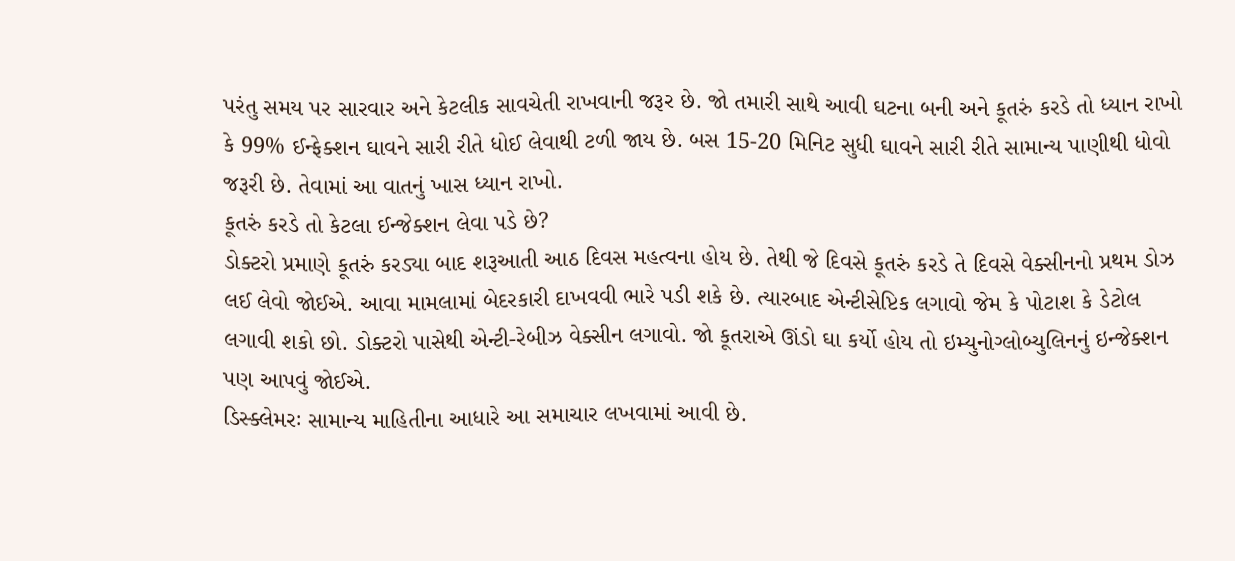પરંતુ સમય પર સારવાર અને કેટલીક સાવચેતી રાખવાની જરૂર છે. જો તમારી સાથે આવી ઘટના બની અને કૂતરું કરડે તો ધ્યાન રાખો કે 99% ઈન્ફેક્શન ઘાવને સારી રીતે ધોઈ લેવાથી ટળી જાય છે. બસ 15-20 મિનિટ સુધી ઘાવને સારી રીતે સામાન્ય પાણીથી ધોવો જરૂરી છે. તેવામાં આ વાતનું ખાસ ધ્યાન રાખો.
કૂતરું કરડે તો કેટલા ઈન્જેક્શન લેવા પડે છે?
ડોક્ટરો પ્રમાણે કૂતરું કરડ્યા બાદ શરૂઆતી આઠ દિવસ મહત્વના હોય છે. તેથી જે દિવસે કૂતરું કરડે તે દિવસે વેક્સીનનો પ્રથમ ડોઝ લઈ લેવો જોઈએ. આવા મામલામાં બેદરકારી દાખવવી ભારે પડી શકે છે. ત્યારબાદ એન્ટીસેપ્ટિક લગાવો જેમ કે પોટાશ કે ડેટોલ લગાવી શકો છો. ડોક્ટરો પાસેથી એન્ટી-રેબીઝ વેક્સીન લગાવો. જો કૂતરાએ ઊંડો ઘા કર્યો હોય તો ઇમ્યુનોગ્લોબ્યુલિનનું ઇન્જેક્શન પણ આપવું જોઈએ.
ડિસ્ક્લેમરઃ સામાન્ય માહિતીના આધારે આ સમાચાર લખવામાં આવી છે.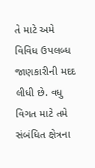તે માટે અમે વિવિધ ઉપલબ્ધ જાણકારીની મદદ લીધી છે. વધુ વિગત માટે તમે સંબંધિત ક્ષેત્રના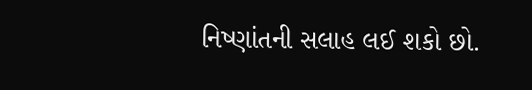નિષ્ણાંતની સલાહ લઈ શકો છો.